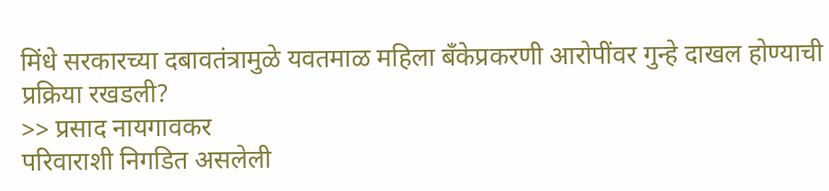मिंधे सरकारच्या दबावतंत्रामुळे यवतमाळ महिला बँकेप्रकरणी आरोपींवर गुन्हे दाखल होण्याची प्रक्रिया रखडली?
>> प्रसाद नायगावकर
परिवाराशी निगडित असलेली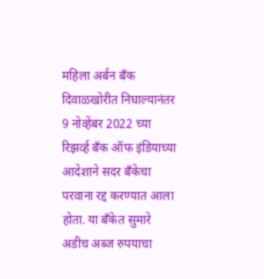महिला अर्बन बँक दिवाळखोरीत निघाल्यानंतर 9 नोव्हेंबर 2022 च्या रिझर्व्ह बँक ऑफ इंडियाच्या आदेशाने सदर बँकेचा परवाना रद्द करण्यात आला होता. या बँकेत सुमारे अडीच अब्ज रुपयाचा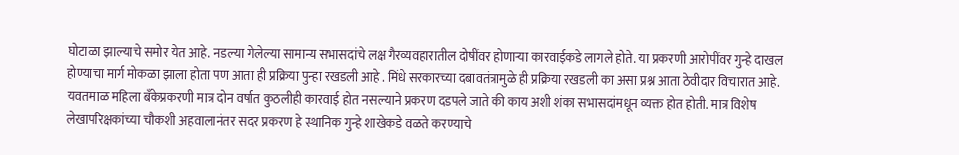घोटाळा झाल्याचे समोर येत आहे. नडल्या गेलेल्या सामान्य सभासदांचे लक्ष गैरव्यवहारातील दोषींवर होणाऱ्या कारवाईकडे लागले होते. या प्रकरणी आरोपींवर गुन्हे दाखल होण्याचा मार्ग मोकळा झाला होता पण आता ही प्रक्रिया पुन्हा रखडली आहे . मिंधे सरकारच्या दबावतंत्रामुळे ही प्रक्रिया रखडली का असा प्रश्न आता ठेवीदार विचारात आहे.
यवतमाळ महिला बँकेप्रकरणी मात्र दोन वर्षात कुठलीही कारवाई होत नसल्याने प्रकरण दडपले जाते की काय अशी शंका सभासदांमधून व्यक्त होत होती. मात्र विशेष लेखापरिक्षकांच्या चौकशी अहवालानंतर सदर प्रकरण हे स्थानिक गुन्हे शाखेकडे वळते करण्याचे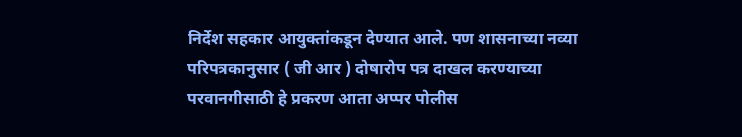निर्देश सहकार आयुक्तांकडून देण्यात आले. पण शासनाच्या नव्या परिपत्रकानुसार ( जी आर ) दोषारोप पत्र दाखल करण्याच्या परवानगीसाठी हे प्रकरण आता अप्पर पोलीस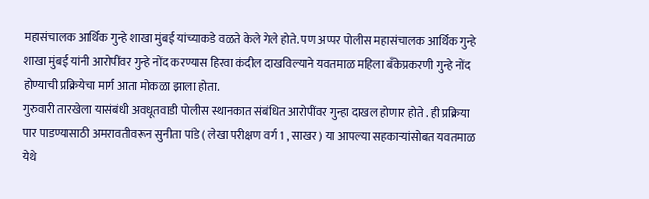महासंचालक आर्थिक गुन्हे शाखा मुंबई यांच्याकडे वळते केले गेले होते. पण अप्पर पोलीस महासंचालक आर्थिक गुन्हे शाखा मुंबई यांनी आरोपींवर गुन्हे नोंद करण्यास हिरवा कंदील दाखविल्याने यवतमाळ महिला बँकेप्रकरणी गुन्हे नोंद होण्याची प्रक्रियेचा मार्ग आता मोकळा झाला होता.
गुरुवारी तारखेला यासंबंधी अवधूतवाडी पोलीस स्थानकात संबंधित आरोपींवर गुन्हा दाखल होणार होते . ही प्रक्रिया पार पाडण्यासाठी अमरावतीवरून सुनीता पांडे ( लेखा परीक्षण वर्ग 1 , साखर ) या आपल्या सहकाऱ्यांसोबत यवतमाळ येथे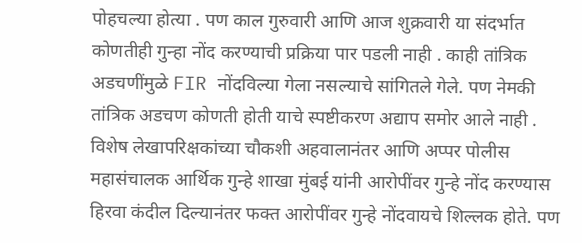पोहचल्या होत्या . पण काल गुरुवारी आणि आज शुक्रवारी या संदर्भात कोणतीही गुन्हा नोंद करण्याची प्रक्रिया पार पडली नाही . काही तांत्रिक अडचणींमुळे FIR नोंदविल्या गेला नसल्याचे सांगितले गेले. पण नेमकी तांत्रिक अडचण कोणती होती याचे स्पष्टीकरण अद्याप समोर आले नाही .
विशेष लेखापरिक्षकांच्या चौकशी अहवालानंतर आणि अप्पर पोलीस महासंचालक आर्थिक गुन्हे शाखा मुंबई यांनी आरोपींवर गुन्हे नोंद करण्यास हिरवा कंदील दिल्यानंतर फक्त आरोपींवर गुन्हे नोंदवायचे शिल्लक होते. पण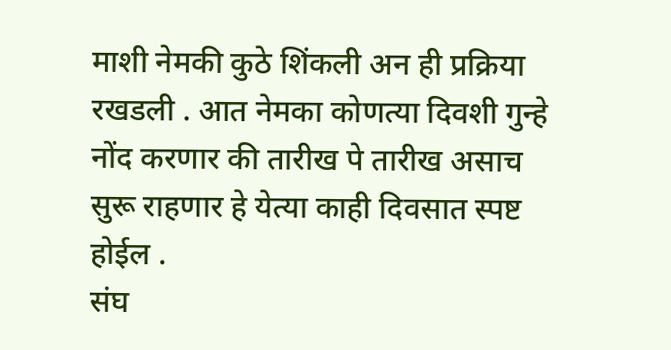माशी नेमकी कुठे शिंकली अन ही प्रक्रिया रखडली . आत नेमका कोणत्या दिवशी गुन्हे नोंद करणार की तारीख पे तारीख असाच सुरू राहणार हे येत्या काही दिवसात स्पष्ट होईल .
संघ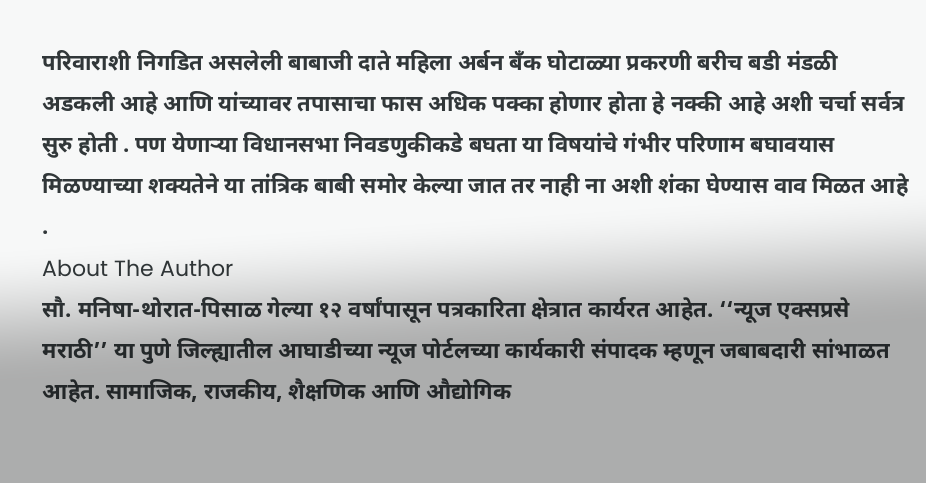परिवाराशी निगडित असलेली बाबाजी दाते महिला अर्बन बँक घोटाळ्या प्रकरणी बरीच बडी मंडळी अडकली आहे आणि यांच्यावर तपासाचा फास अधिक पक्का होणार होता हे नक्की आहे अशी चर्चा सर्वत्र सुरु होती . पण येणाऱ्या विधानसभा निवडणुकीकडे बघता या विषयांचे गंभीर परिणाम बघावयास मिळण्याच्या शक्यतेने या तांत्रिक बाबी समोर केल्या जात तर नाही ना अशी शंका घेण्यास वाव मिळत आहे .
About The Author
सौ. मनिषा-थोरात-पिसाळ गेल्या १२ वर्षांपासून पत्रकारिता क्षेत्रात कार्यरत आहेत. ‘‘न्यूज एक्सप्रसे मराठी’’ या पुणे जिल्ह्यातील आघाडीच्या न्यूज पोर्टलच्या कार्यकारी संपादक म्हणून जबाबदारी सांभाळत आहेत. सामाजिक, राजकीय, शैक्षणिक आणि औद्योगिक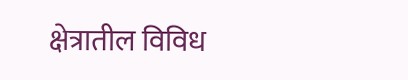क्षेत्रातील विविध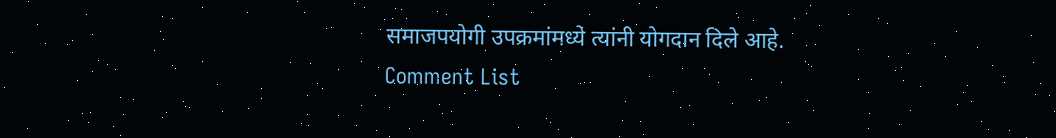समाजपयोगी उपक्रमांमध्ये त्यांनी योगदान दिले आहे.
Comment List